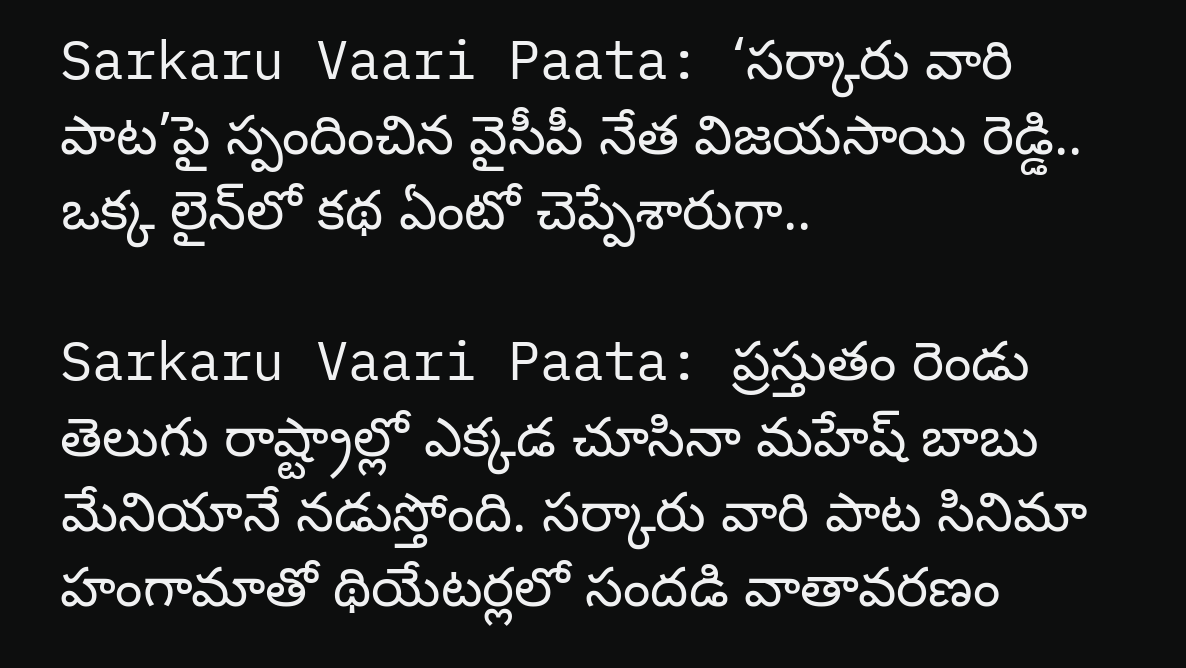Sarkaru Vaari Paata: ‘సర్కారు వారి పాట’పై స్పందించిన వైసీపీ నేత విజయసాయి రెడ్డి.. ఒక్క లైన్‌లో కథ ఏంటో చెప్పేశారుగా..

Sarkaru Vaari Paata: ప్రస్తుతం రెండు తెలుగు రాష్ట్రాల్లో ఎక్కడ చూసినా మహేష్‌ బాబు మేనియానే నడుస్తోంది. సర్కారు వారి పాట సినిమా హంగామాతో థియేటర్లలో సందడి వాతావరణం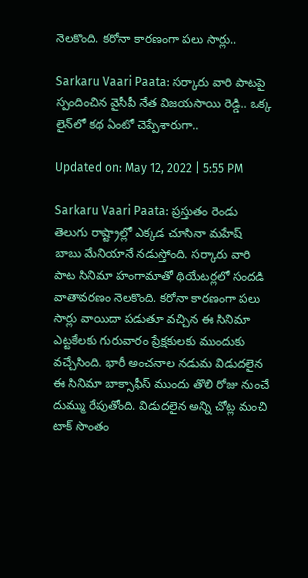నెలకొంది. కరోనా కారణంగా పలు సార్లు..

Sarkaru Vaari Paata: సర్కారు వారి పాటపై స్పందించిన వైసీపీ నేత విజయసాయి రెడ్డి.. ఒక్క లైన్‌లో కథ ఏంటో చెప్పేశారుగా..

Updated on: May 12, 2022 | 5:55 PM

Sarkaru Vaari Paata: ప్రస్తుతం రెండు తెలుగు రాష్ట్రాల్లో ఎక్కడ చూసినా మహేష్‌ బాబు మేనియానే నడుస్తోంది. సర్కారు వారి పాట సినిమా హంగామాతో థియేటర్లలో సందడి వాతావరణం నెలకొంది. కరోనా కారణంగా పలు సార్లు వాయిదా పడుతూ వచ్చిన ఈ సినిమా ఎట్టకేలకు గురువారం ప్రేక్షకులకు ముందుకు వచ్చేసింది. భారీ అంచనాల నడుమ విడుదలైన ఈ సినిమా బాక్సాఫీస్‌ ముందు తొలి రోజు నుంచే దుమ్ము రేపుతోంది. విడుదలైన అన్ని చోట్ల మంచి టాక్‌ సొంతం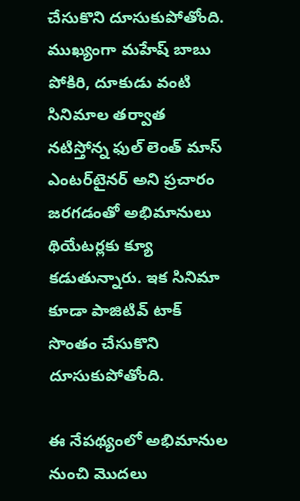చేసుకొని దూసుకుపోతోంది. ముఖ్యంగా మహేష్‌ బాబు పోకిరి, దూకుడు వంటి సినిమాల తర్వాత నటిస్తోన్న ఫుల్‌ లెంత్‌ మాస్‌ ఎంటర్‌టైనర్ అని ప్రచారం జరగడంతో అభిమానులు థియేటర్లకు క్యూ కడుతున్నారు. ఇక సినిమా కూడా పాజిటివ్‌ టాక్‌ సొంతం చేసుకొని దూసుకుపోతోంది.

ఈ నేపథ్యంలో అభిమానుల నుంచి మొదలు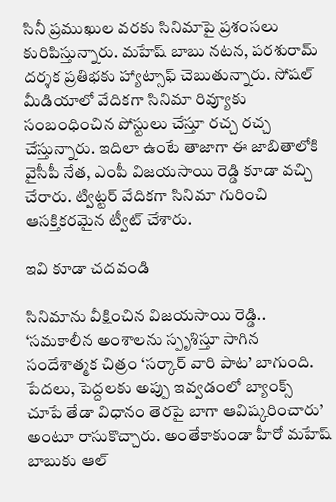సినీ ప్రముఖుల వరకు సినిమాపై ప్రశంసలు కురిపిస్తున్నారు. మహేష్‌ బాబు నటన, పరశురామ్‌ దర్శక ప్రతిభకు హ్యాట్సాఫ్‌ చెబుతున్నారు. సోషల్‌ మీడియాలో వేదికగా సినిమా రివ్యూకు సంబంధించిన పోస్టులు చేస్తూ రచ్చ రచ్చ చేస్తున్నారు. ఇదిలా ఉంటే తాజాగా ఈ జాబితాలోకి వైసీపీ నేత, ఎంపీ విజయసాయి రెడ్డి కూడా వచ్చి చేరారు. ట్విట్టర్‌ వేదికగా సినిమా గురించి ఆసక్తికరమైన ట్వీట్ చేశారు.

ఇవి కూడా చదవండి

సినిమాను వీక్షించిన విజయసాయి రెడ్డి.. ‘సమకాలీన అంశాలను స్పృశిస్తూ సాగిన సందేశాత్మక చిత్రం ‘సర్కార్ వారి పాట’ బాగుంది. పేదలు, పెద్దలకు అప్పు ఇవ్వడంలో బ్యాంక్స్ చూపే తేడా విధానం తెరపై బాగా ఆవిష్కరించారు’ అంటూ రాసుకొచ్చారు. అంతేకాకుండా హీరో మహేష్‌ బాబుకు ఆల్‌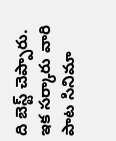ది బెస్ట్‌ చెప్పారు. ఇక సర్కారు వారి పాట సినిమా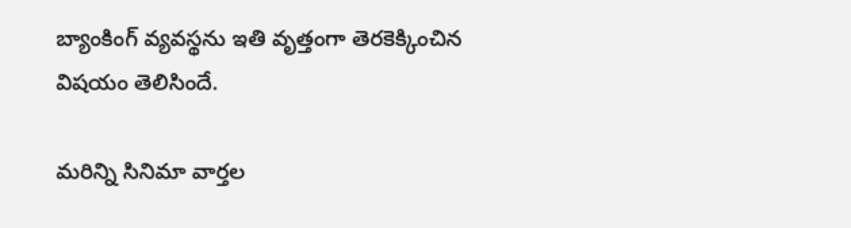బ్యాంకింగ్‌ వ్యవస్థను ఇతి వృత్తంగా తెరకెక్కించిన విషయం తెలిసిందే.

మరిన్ని సినిమా వార్తల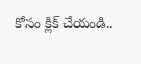కోసం క్లిక్ చేయండి..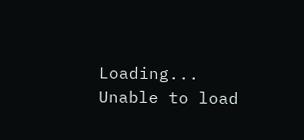Loading...
Unable to load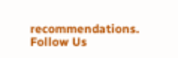recommendations.
Follow Us